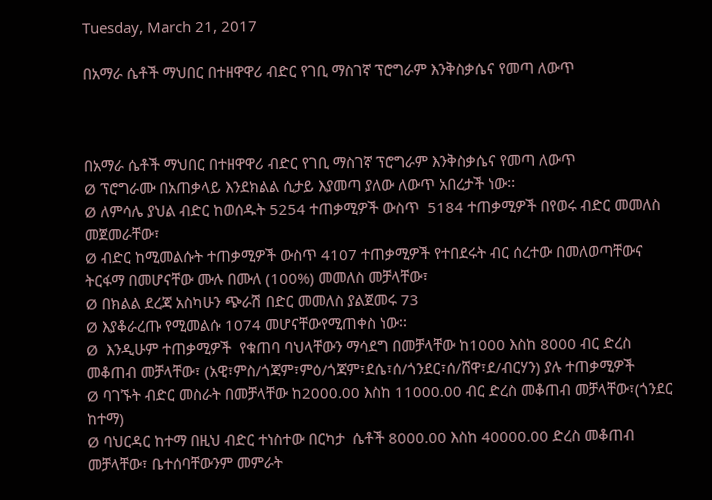Tuesday, March 21, 2017

በአማራ ሴቶች ማህበር በተዘዋዋሪ ብድር የገቢ ማስገኛ ፕሮግራም እንቅስቃሴና የመጣ ለውጥ



በአማራ ሴቶች ማህበር በተዘዋዋሪ ብድር የገቢ ማስገኛ ፕሮግራም እንቅስቃሴና የመጣ ለውጥ
Ø ፕሮግራሙ በአጠቃላይ እንደክልል ሲታይ እያመጣ ያለው ለውጥ አበረታች ነው፡፡
Ø ለምሳሌ ያህል ብድር ከወሰዱት 5254 ተጠቃሚዎች ውስጥ  5184 ተጠቃሚዎች በየወሩ ብድር መመለስ መጀመራቸው፣
Ø ብድር ከሚመልሱት ተጠቃሚዎች ውስጥ 4107 ተጠቃሚዎች የተበደሩት ብር ሰረተው በመለወጣቸውና ትርፋማ በመሆናቸው ሙሉ በሙለ (100%) መመለስ መቻላቸው፣
Ø በክልል ደረጃ አስካሁን ጭራሽ በድር መመለስ ያልጀመሩ 73
Ø እያቆራረጡ የሚመልሱ 1074 መሆናቸውየሚጠቀስ ነው፡፡
Ø  እንዲሁም ተጠቃሚዎች  የቁጠባ ባህላቸውን ማሳደግ በመቻላቸው ከ1000 እስከ 8000 ብር ድረስ መቆጠብ መቻላቸው፣ (አዊ፣ምስ/ጎጃም፣ምዕ/ጎጃም፣ደሴ፣ሰ/ጎንደር፣ሰ/ሸዋ፣ደ/ብርሃን) ያሉ ተጠቃሚዎች
Ø ባገኙት ብድር መስራት በመቻላቸው ከ2000.00 እስከ 11000.00 ብር ድረስ መቆጠብ መቻላቸው፣(ጎንደር ከተማ)
Ø ባህርዳር ከተማ በዚህ ብድር ተነስተው በርካታ  ሴቶች 8000.00 እስከ 40000.00 ድረስ መቆጠብ መቻላቸው፣ ቤተሰባቸውንም መምራት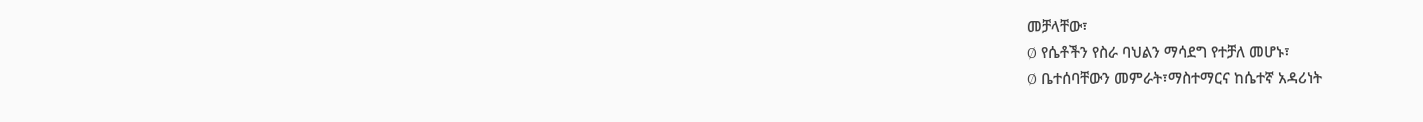መቻላቸው፣
Ø የሴቶችን የስራ ባህልን ማሳደግ የተቻለ መሆኑ፣
Ø ቤተሰባቸውን መምራት፣ማስተማርና ከሴተኛ አዳሪነት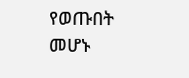የወጡበት መሆኑ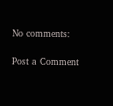No comments:

Post a Comment